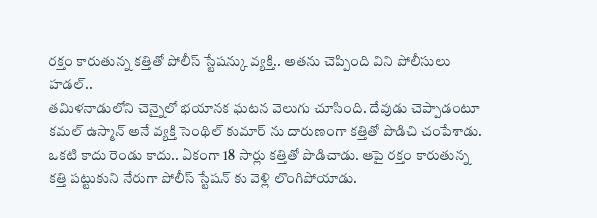రక్తం కారుతున్న కత్తితో పోలీస్ స్టేషన్కు వ్యక్తి.. అతను చెప్పింది విని పోలీసులు హడల్..
తమిళనాడులోని చెన్నైలో భయానక ఘటన వెలుగు చూసింది. దేవుడు చెప్పాడంటూ కమల్ ఉస్మాన్ అనే వ్యక్తి సెంథిల్ కుమార్ ను దారుణంగా కత్తితో పొడిచి చంపేశాడు. ఒకటి కాదు రెండు కాదు.. ఏకంగా 18 సార్లు కత్తితో పొడిచాడు. ఆపై రక్తం కారుతున్న కత్తి పట్టుకుని నేరుగా పోలీస్ స్టేషన్ కు వెళ్లి లొంగిపోయాడు.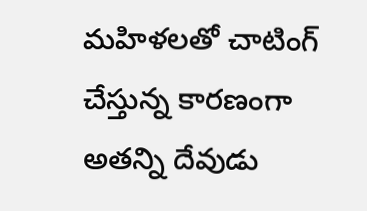మహిళలతో చాటింగ్ చేస్తున్న కారణంగా అతన్ని దేవుడు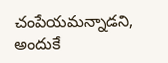చంపేయమన్నాడని, అందుకే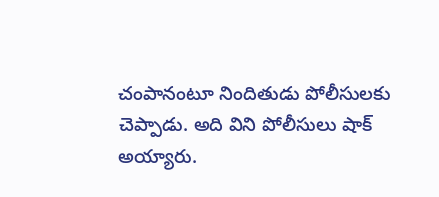చంపానంటూ నిందితుడు పోలీసులకు చెప్పాడు. అది విని పోలీసులు షాక్ అయ్యారు.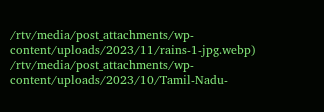/rtv/media/post_attachments/wp-content/uploads/2023/11/rains-1-jpg.webp)
/rtv/media/post_attachments/wp-content/uploads/2023/10/Tamil-Nadu-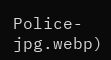Police-jpg.webp)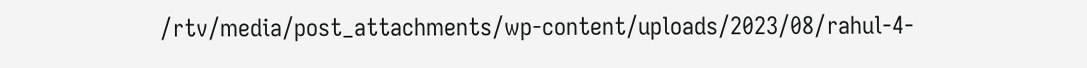/rtv/media/post_attachments/wp-content/uploads/2023/08/rahul-4-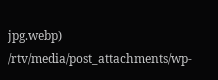jpg.webp)
/rtv/media/post_attachments/wp-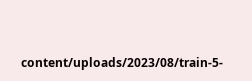content/uploads/2023/08/train-5-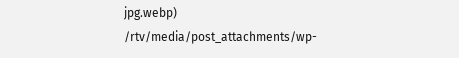jpg.webp)
/rtv/media/post_attachments/wp-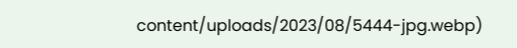content/uploads/2023/08/5444-jpg.webp)